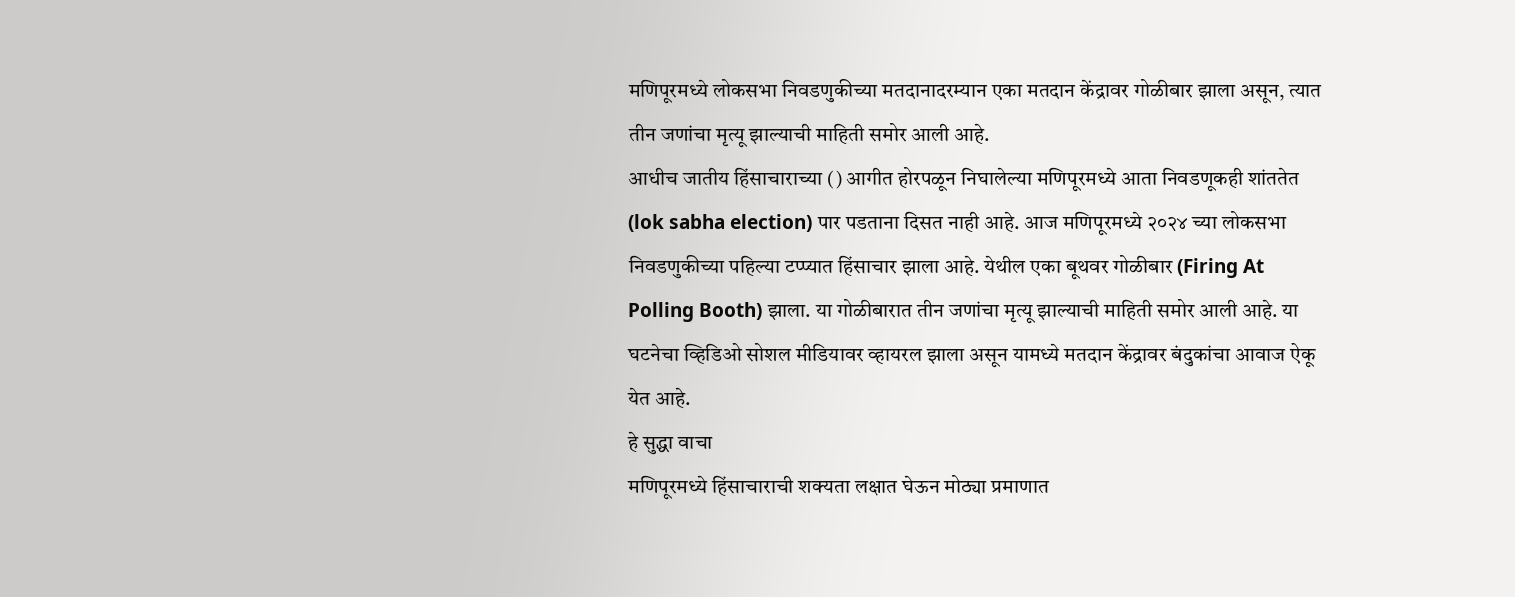मणिपूरमध्ये लोकसभा निवडणुकीच्या मतदानादरम्यान एका मतदान केंद्रावर गोळीबार झाला असून, त्यात तीन जणांचा मृत्यू झाल्याची माहिती समोर आली आहे.
आधीच जातीय हिंसाचाराच्या () आगीत होरपळून निघालेल्या मणिपूरमध्ये आता निवडणूकही शांततेत (lok sabha election) पार पडताना दिसत नाही आहे. आज मणिपूरमध्ये २०२४ च्या लोकसभा निवडणुकीच्या पहिल्या टप्प्यात हिंसाचार झाला आहे. येथील एका बूथवर गोळीबार (Firing At Polling Booth) झाला. या गोळीबारात तीन जणांचा मृत्यू झाल्याची माहिती समोर आली आहे. या घटनेचा व्हिडिओ सोशल मीडियावर व्हायरल झाला असून यामध्ये मतदान केंद्रावर बंदुकांचा आवाज ऐकू येत आहे.
हे सुद्धा वाचा
मणिपूरमध्ये हिंसाचाराची शक्यता लक्षात घेऊन मोठ्या प्रमाणात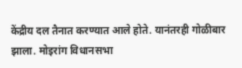केंद्रीय दल तैनात करण्यात आले होते. यानंतरही गोळीबार झाला. मोइरांग विधानसभा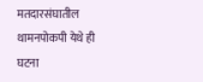मतदारसंघातील थामनपोकपी येथे ही घटना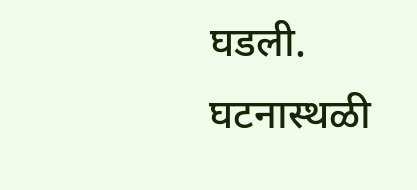घडली. घटनास्थळी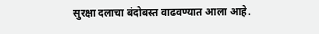सुरक्षा दलाचा बंदोबस्त वाढवण्यात आला आहे.